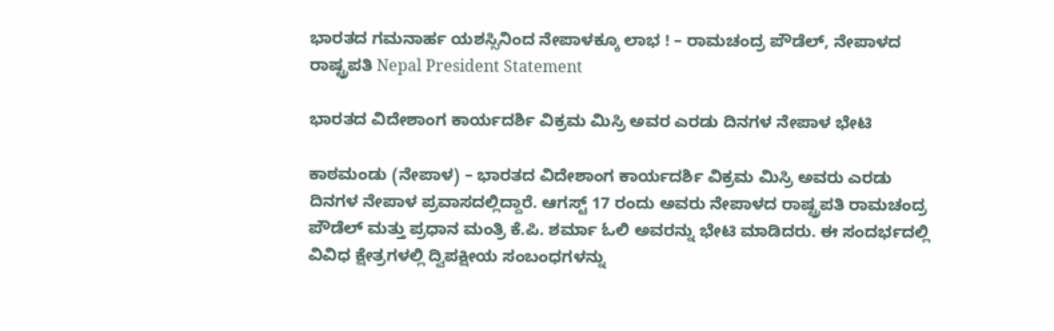ಭಾರತದ ಗಮನಾರ್ಹ ಯಶಸ್ಸಿನಿಂದ ನೇಪಾಳಕ್ಕೂ ಲಾಭ ! – ರಾಮಚಂದ್ರ ಪೌಡೆಲ್, ನೇಪಾಳದ ರಾಷ್ಟ್ರಪತಿ Nepal President Statement

ಭಾರತದ ವಿದೇಶಾಂಗ ಕಾರ್ಯದರ್ಶಿ ವಿಕ್ರಮ ಮಿಸ್ರಿ ಅವರ ಎರಡು ದಿನಗಳ ನೇಪಾಳ ಭೇಟಿ

ಕಾಠಮಂಡು (ನೇಪಾಳ) – ಭಾರತದ ವಿದೇಶಾಂಗ ಕಾರ್ಯದರ್ಶಿ ವಿಕ್ರಮ ಮಿಸ್ರಿ ಅವರು ಎರಡು ದಿನಗಳ ನೇಪಾಳ ಪ್ರವಾಸದಲ್ಲಿದ್ದಾರೆ. ಆಗಸ್ಟ್ 17 ರಂದು ಅವರು ನೇಪಾಳದ ರಾಷ್ಟ್ರಪತಿ ರಾಮಚಂದ್ರ ಪೌಡೆಲ್ ಮತ್ತು ಪ್ರಧಾನ ಮಂತ್ರಿ ಕೆ.ಪಿ. ಶರ್ಮಾ ಓಲಿ ಅವರನ್ನು ಭೇಟಿ ಮಾಡಿದರು. ಈ ಸಂದರ್ಭದಲ್ಲಿ ವಿವಿಧ ಕ್ಷೇತ್ರಗಳಲ್ಲಿ ದ್ವಿಪಕ್ಷೀಯ ಸಂಬಂಧಗಳನ್ನು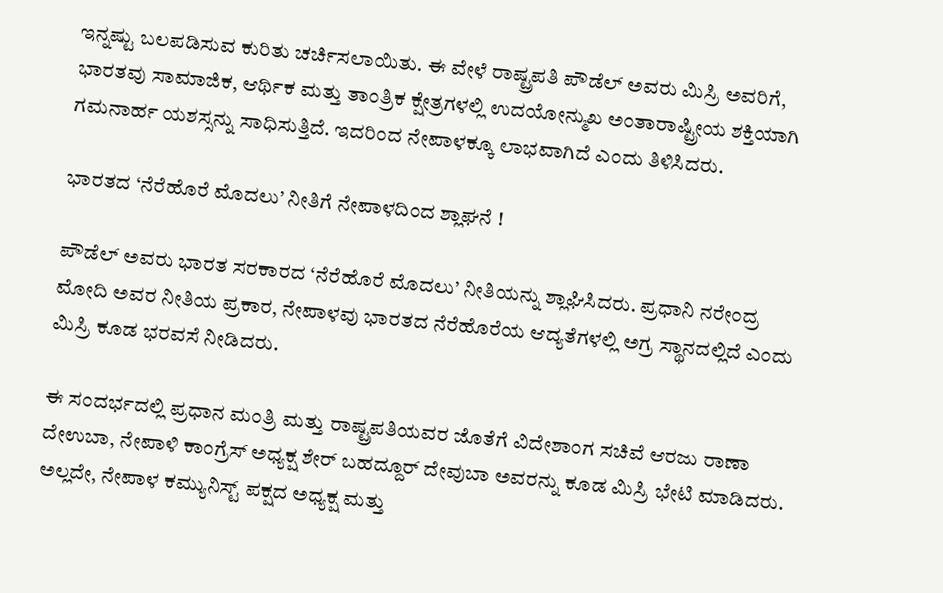ಇನ್ನಷ್ಟು ಬಲಪಡಿಸುವ ಕುರಿತು ಚರ್ಚಿಸಲಾಯಿತು. ಈ ವೇಳೆ ರಾಷ್ಟ್ರಪತಿ ಪೌಡೆಲ್ ಅವರು ಮಿಸ್ರಿ ಅವರಿಗೆ, ಭಾರತವು ಸಾಮಾಜಿಕ, ಆರ್ಥಿಕ ಮತ್ತು ತಾಂತ್ರಿಕ ಕ್ಷೇತ್ರಗಳಲ್ಲಿ ಉದಯೋನ್ಮುಖ ಅಂತಾರಾಷ್ಟ್ರೀಯ ಶಕ್ತಿಯಾಗಿ ಗಮನಾರ್ಹ ಯಶಸ್ಸನ್ನು ಸಾಧಿಸುತ್ತಿದೆ. ಇದರಿಂದ ನೇಪಾಳಕ್ಕೂ ಲಾಭವಾಗಿದೆ ಎಂದು ತಿಳಿಸಿದರು.

ಭಾರತದ ‘ನೆರೆಹೊರೆ ಮೊದಲು’ ನೀತಿಗೆ ನೇಪಾಳದಿಂದ ಶ್ಲಾಘನೆ !

ಪೌಡೆಲ್ ಅವರು ಭಾರತ ಸರಕಾರದ ‘ನೆರೆಹೊರೆ ಮೊದಲು’ ನೀತಿಯನ್ನು ಶ್ಲಾಘಿಸಿದರು. ಪ್ರಧಾನಿ ನರೇಂದ್ರ ಮೋದಿ ಅವರ ನೀತಿಯ ಪ್ರಕಾರ, ನೇಪಾಳವು ಭಾರತದ ನೆರೆಹೊರೆಯ ಆದ್ಯತೆಗಳಲ್ಲಿ ಅಗ್ರ ಸ್ಥಾನದಲ್ಲಿದೆ ಎಂದು ಮಿಸ್ರಿ ಕೂಡ ಭರವಸೆ ನೀಡಿದರು.

ಈ ಸಂದರ್ಭದಲ್ಲಿ ಪ್ರಧಾನ ಮಂತ್ರಿ ಮತ್ತು ರಾಷ್ಟ್ರಪತಿಯವರ ಜೊತೆಗೆ ವಿದೇಶಾಂಗ ಸಚಿವೆ ಆರಜು ರಾಣಾ ದೇಉಬಾ, ನೇಪಾಳಿ ಕಾಂಗ್ರೆಸ್ ಅಧ್ಯಕ್ಷ ಶೇರ್ ಬಹದ್ದೂರ್ ದೇವುಬಾ ಅವರನ್ನು ಕೂಡ ಮಿಸ್ರಿ ಭೇಟಿ ಮಾಡಿದರು. ಅಲ್ಲದೇ, ನೇಪಾಳ ಕಮ್ಯುನಿಸ್ಟ್ ಪಕ್ಷದ ಅಧ್ಯಕ್ಷ ಮತ್ತು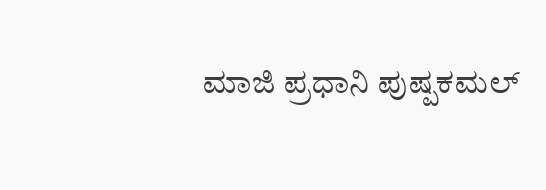ಮಾಜಿ ಪ್ರಧಾನಿ ಪುಷ್ಪಕಮಲ್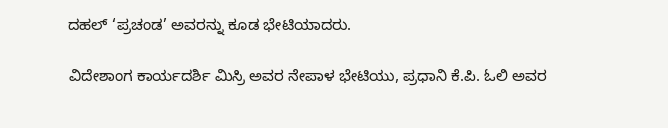ದಹಲ್ ‘ಪ್ರಚಂಡ’ ಅವರನ್ನು ಕೂಡ ಭೇಟಿಯಾದರು.

ವಿದೇಶಾಂಗ ಕಾರ್ಯದರ್ಶಿ ಮಿಸ್ರಿ ಅವರ ನೇಪಾಳ ಭೇಟಿಯು, ಪ್ರಧಾನಿ ಕೆ.ಪಿ. ಓಲಿ ಅವರ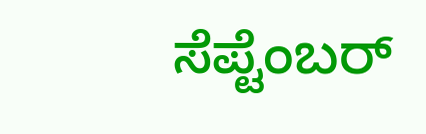ಸೆಪ್ಟೆಂಬರ್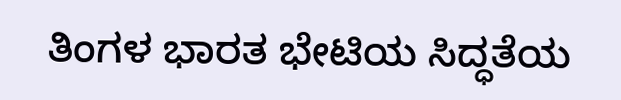ತಿಂಗಳ ಭಾರತ ಭೇಟಿಯ ಸಿದ್ಧತೆಯ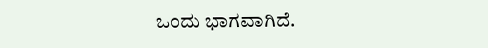ಒಂದು ಭಾಗವಾಗಿದೆ.